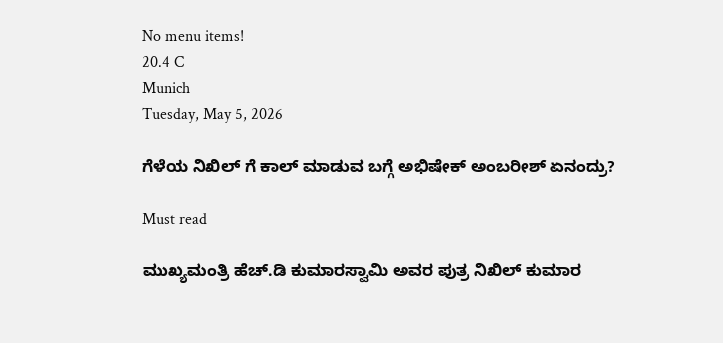No menu items!
20.4 C
Munich
Tuesday, May 5, 2026

ಗೆಳೆಯ ನಿಖಿಲ್ ಗೆ ಕಾಲ್ ಮಾಡುವ ಬಗ್ಗೆ ಅಭಿಷೇಕ್ ಅಂಬರೀಶ್ ಏನಂದ್ರು?

Must read

ಮುಖ್ಯಮಂತ್ರಿ ಹೆಚ್‌.ಡಿ ಕುಮಾರಸ್ವಾಮಿ ಅವರ ಪುತ್ರ ನಿಖಿಲ್ ಕುಮಾರ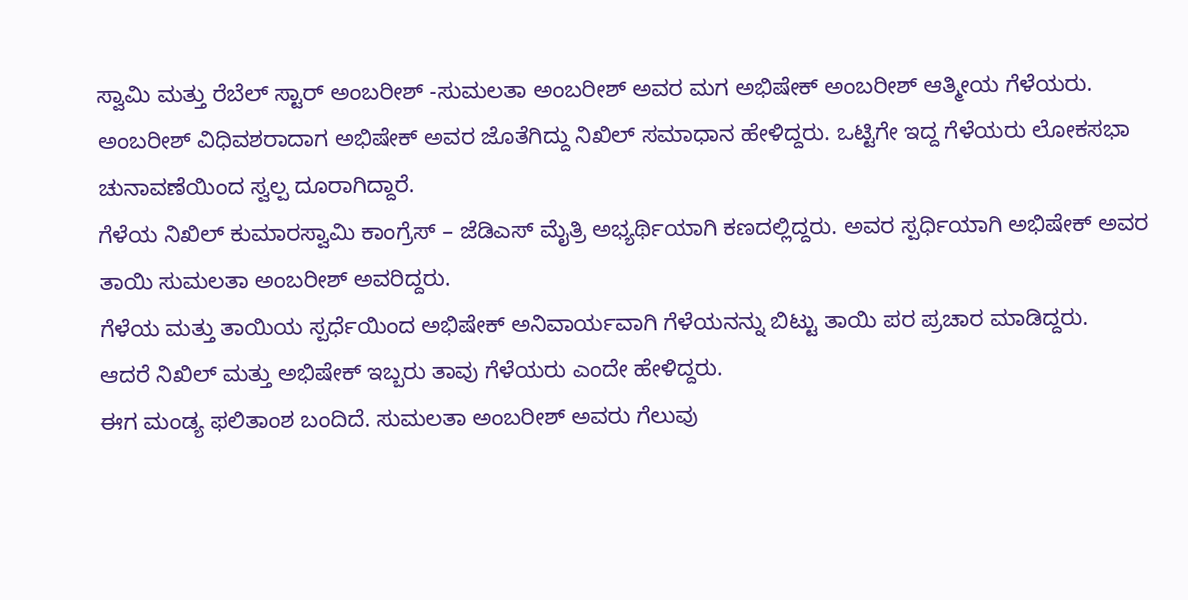ಸ್ವಾಮಿ ಮತ್ತು ರೆಬೆಲ್ ಸ್ಟಾರ್ ಅಂಬರೀಶ್ -ಸುಮಲತಾ ಅಂಬರೀಶ್ ಅವರ ಮಗ ಅಭಿಷೇಕ್ ಅಂಬರೀಶ್ ಆತ್ಮೀಯ ಗೆಳೆಯರು.
ಅಂಬರೀಶ್ ವಿಧಿವಶರಾದಾಗ ಅಭಿಷೇಕ್ ಅವರ ಜೊತೆಗಿದ್ದು ನಿಖಿಲ್ ಸಮಾಧಾನ ಹೇಳಿದ್ದರು. ಒಟ್ಟಿಗೇ ಇದ್ದ ಗೆಳೆಯರು ಲೋಕಸಭಾ ಚುನಾವಣೆಯಿಂದ ಸ್ವಲ್ಪ ದೂರಾಗಿದ್ದಾರೆ.
ಗೆಳೆಯ ನಿಖಿಲ್ ಕುಮಾರಸ್ವಾಮಿ ಕಾಂಗ್ರೆಸ್ – ಜೆಡಿಎಸ್ ಮೈತ್ರಿ ಅಭ್ಯರ್ಥಿಯಾಗಿ ಕಣದಲ್ಲಿದ್ದರು. ಅವರ ಸ್ಪರ್ಧಿಯಾಗಿ ಅಭಿಷೇಕ್ ಅವರ ತಾಯಿ ಸುಮಲತಾ ಅಂಬರೀಶ್ ಅವರಿದ್ದರು.
ಗೆಳೆಯ ಮತ್ತು ತಾಯಿಯ ಸ್ಪರ್ಧೆಯಿಂದ ಅಭಿಷೇಕ್ ಅನಿವಾರ್ಯವಾಗಿ ಗೆಳೆಯನನ್ನು ಬಿಟ್ಟು ತಾಯಿ ಪರ ಪ್ರಚಾರ ಮಾಡಿದ್ದರು.
ಆದರೆ ನಿಖಿಲ್ ಮತ್ತು ಅಭಿಷೇಕ್ ಇಬ್ಬರು ತಾವು ಗೆಳೆಯರು ಎಂದೇ ಹೇಳಿದ್ದರು.
ಈಗ ಮಂಡ್ಯ ಫಲಿತಾಂಶ ಬಂದಿದೆ. ಸುಮಲತಾ ಅಂಬರೀಶ್ ಅವರು ಗೆಲುವು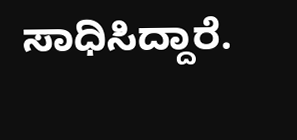ಸಾಧಿಸಿದ್ದಾರೆ.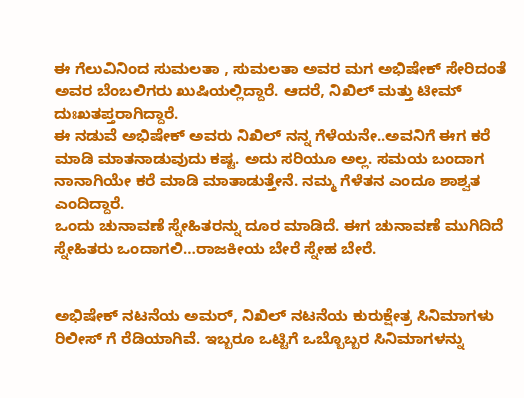ಈ ಗೆಲುವಿನಿಂದ ಸುಮಲತಾ , ಸುಮಲತಾ ಅವರ ಮಗ ಅಭಿಷೇಕ್ ಸೇರಿದಂತೆ ಅವರ ಬೆಂಬಲಿಗರು ಖುಷಿಯಲ್ಲಿದ್ದಾರೆ. ಆದರೆ, ನಿಖಿಲ್ ಮತ್ತು ಟೀಮ್ ದುಃಖತಪ್ತರಾಗಿದ್ದಾರೆ.
ಈ ನಡುವೆ ಅಭಿಷೇಕ್ ಅವರು ನಿಖಿಲ್ ನನ್ನ ಗೆಳೆಯನೇ..ಅವನಿಗೆ ಈಗ ಕರೆ ಮಾಡಿ ಮಾತನಾಡುವುದು ಕಷ್ಟ. ಅದು ಸರಿಯೂ ಅಲ್ಲ. ಸಮಯ ಬಂದಾಗ ನಾನಾಗಿಯೇ ಕರೆ ಮಾಡಿ ಮಾತಾಡುತ್ತೇನೆ. ನಮ್ಮ ಗೆಳೆತನ ಎಂದೂ ಶಾಶ್ವತ ಎಂದಿದ್ದಾರೆ.
ಒಂದು ಚುನಾವಣೆ ಸ್ನೇಹಿತರನ್ನು ದೂರ ಮಾಡಿದೆ. ಈಗ ಚುನಾವಣೆ‌ ಮುಗಿದಿದೆ‌ ಸ್ನೇಹಿತರು ಒಂದಾಗಲಿ…ರಾಜಕೀಯ ಬೇರೆ ಸ್ನೇಹ ಬೇರೆ.


ಅಭಿಷೇಕ್ ನಟನೆಯ ಅಮರ್, ನಿಖಿಲ್ ನಟನೆಯ ಕುರುಕ್ಷೇತ್ರ ಸಿನಿಮಾಗಳು ರಿಲೀಸ್ ಗೆ ರೆಡಿಯಾಗಿವೆ. ಇಬ್ಬರೂ ಒಟ್ಟಿಗೆ ಒಬ್ಬೊಬ್ಬರ ಸಿನಿಮಾಗಳನ್ನು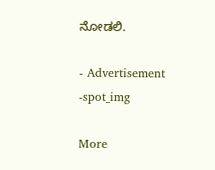ನೋಡಲಿ.

- Advertisement -spot_img

More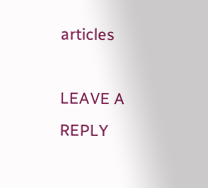articles

LEAVE A REPLY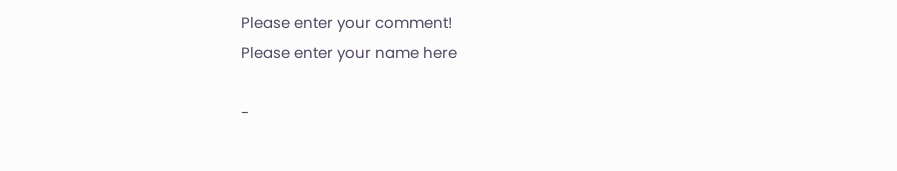Please enter your comment!
Please enter your name here

-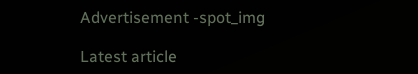Advertisement -spot_img

Latest article